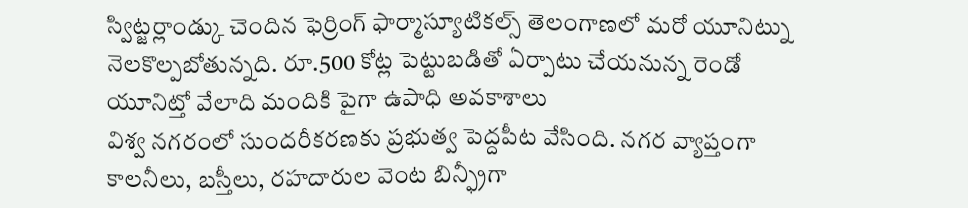స్విట్జర్లాండ్కు చెందిన ఫెర్రింగ్ ఫార్మాస్యూటికల్స్ తెలంగాణలో మరో యూనిట్ను నెలకొల్పబోతున్నది. రూ.500 కోట్ల పెట్టుబడితో ఏర్పాటు చేయనున్న రెండో యూనిట్తో వేలాది మందికి పైగా ఉపాధి అవకాశాలు
విశ్వ నగరంలో సుందరీకరణకు ప్రభుత్వ పెద్దపీట వేసింది. నగర వ్యాప్తంగా కాలనీలు, బస్తీలు, రహదారుల వెంట బిన్ఫ్రీగా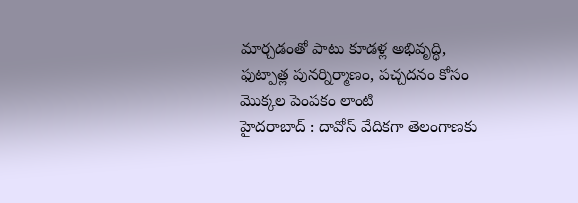మార్చడంతో పాటు కూడళ్ల అభివృద్ధి, ఫుట్పాత్ల పునర్నిర్మాణం, పచ్చదనం కోసం మొక్కల పెంపకం లాంటి
హైదరాబాద్ : దావోస్ వేదికగా తెలంగాణకు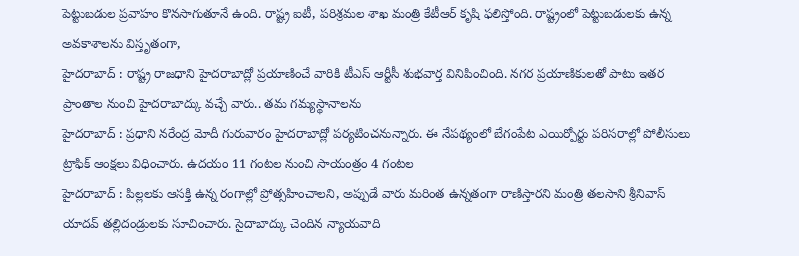పెట్టుబడుల ప్రవాహం కొనసాగుతూనే ఉంది. రాష్ట్ర ఐటీ, పరిశ్రమల శాఖ మంత్రి కేటీఆర్ కృషి ఫలిస్తోంది. రాష్ట్రంలో పెట్టుబడులకు ఉన్న అవకాశాలను విస్తృతంగా,
హైదరాబాద్ : రాష్ట్ర రాజధాని హైదరాబాద్లో ప్రయాణించే వారికి టీఎస్ ఆర్టీసీ శుభవార్త వినిపించింది. నగర ప్రయాణికులతో పాటు ఇతర ప్రాంతాల నుంచి హైదరాబాద్కు వచ్చే వారు.. తమ గమ్యస్థానాలను
హైదరాబాద్ : ప్రధాని నరేంద్ర మోదీ గురువారం హైదరాబాద్లో పర్యటించనున్నారు. ఈ నేపథ్యంలో బేగంపేట ఎయిర్పోర్టు పరిసరాల్లో పోలీసులు ట్రాఫిక్ ఆంక్షలు విధించారు. ఉదయం 11 గంటల నుంచి సాయంత్రం 4 గంటల
హైదరాబాద్ : పిల్లలకు ఆసక్తి ఉన్న రంగాల్లో ప్రోత్సహించాలని, అప్పుడే వారు మరింత ఉన్నతంగా రాణిస్తారని మంత్రి తలసాని శ్రీనివాస్ యాదవ్ తల్లిదండ్రులకు సూచించారు. సైదాబాద్కు చెందిన న్యాయవాది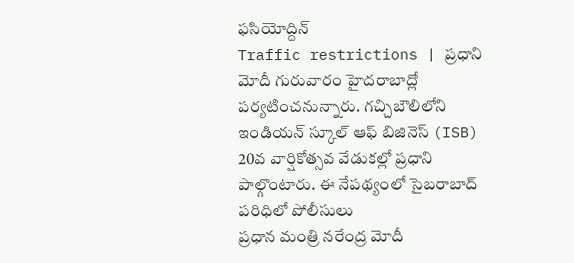ఫసియోద్దిన్
Traffic restrictions | ప్రధాని మోదీ గురువారం హైదరాబాద్లో పర్యటించనున్నారు. గచ్చిబౌలిలోని ఇండియన్ స్కూల్ ఆఫ్ బిజినెస్ (ISB) 20వ వార్షికోత్సవ వేడుకల్లో ప్రధాని పాల్గొంటారు. ఈ నేపథ్యంలో సైబరాబాద్ పరిధిలో పోలీసులు
ప్రధాన మంత్రి నరేంద్ర మోదీ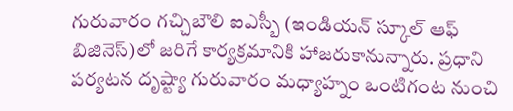గురువారం గచ్చిబౌలి ఐఎస్బీ (ఇండియన్ స్కూల్ ఆఫ్ బిజినెస్)లో జరిగే కార్యక్రమానికి హాజరుకానున్నారు. ప్రధాని పర్యటన దృష్ట్యా గురువారం మధ్యాహ్నం ఒంటిగంట నుంచి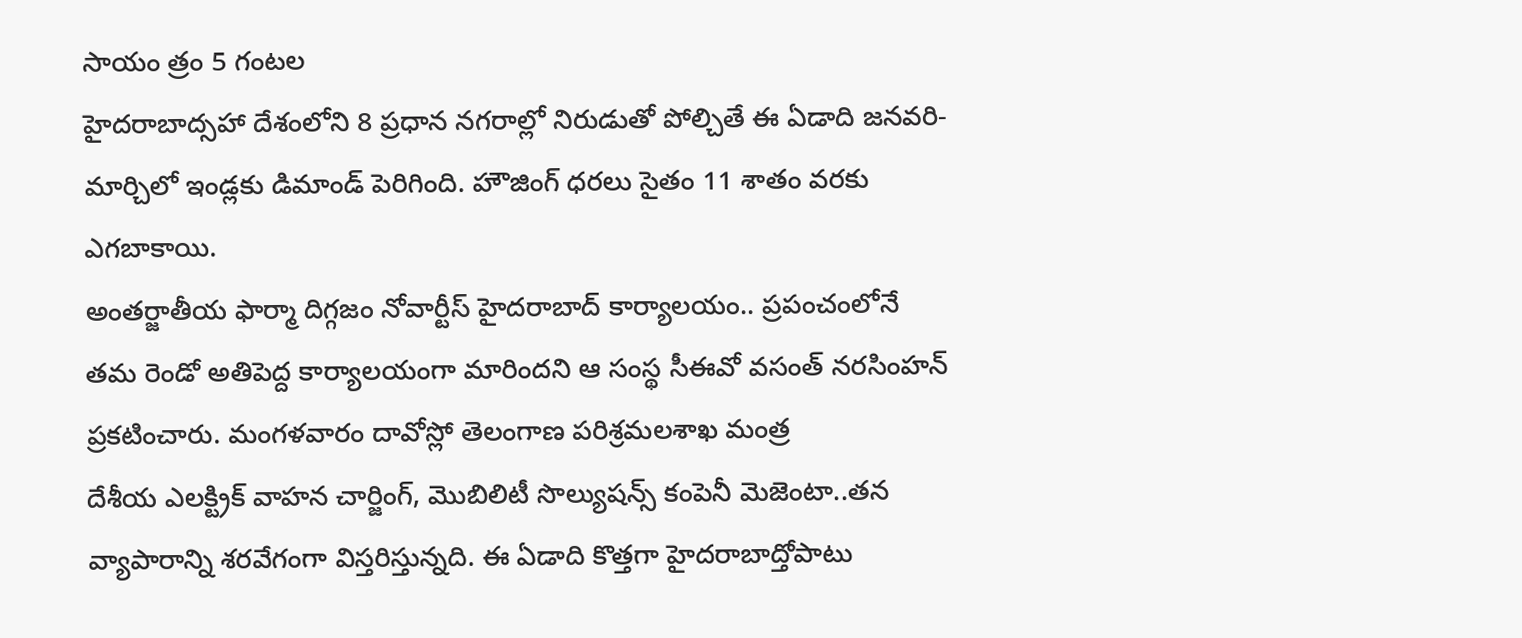సాయం త్రం 5 గంటల
హైదరాబాద్సహా దేశంలోని 8 ప్రధాన నగరాల్లో నిరుడుతో పోల్చితే ఈ ఏడాది జనవరి-మార్చిలో ఇండ్లకు డిమాండ్ పెరిగింది. హౌజింగ్ ధరలు సైతం 11 శాతం వరకు ఎగబాకాయి.
అంతర్జాతీయ ఫార్మా దిగ్గజం నోవార్టీస్ హైదరాబాద్ కార్యాలయం.. ప్రపంచంలోనే తమ రెండో అతిపెద్ద కార్యాలయంగా మారిందని ఆ సంస్థ సీఈవో వసంత్ నరసింహన్ ప్రకటించారు. మంగళవారం దావోస్లో తెలంగాణ పరిశ్రమలశాఖ మంత్ర
దేశీయ ఎలక్ట్రిక్ వాహన చార్జింగ్, మొబిలిటీ సొల్యుషన్స్ కంపెనీ మెజెంటా..తన వ్యాపారాన్ని శరవేగంగా విస్తరిస్తున్నది. ఈ ఏడాది కొత్తగా హైదరాబాద్తోపాటు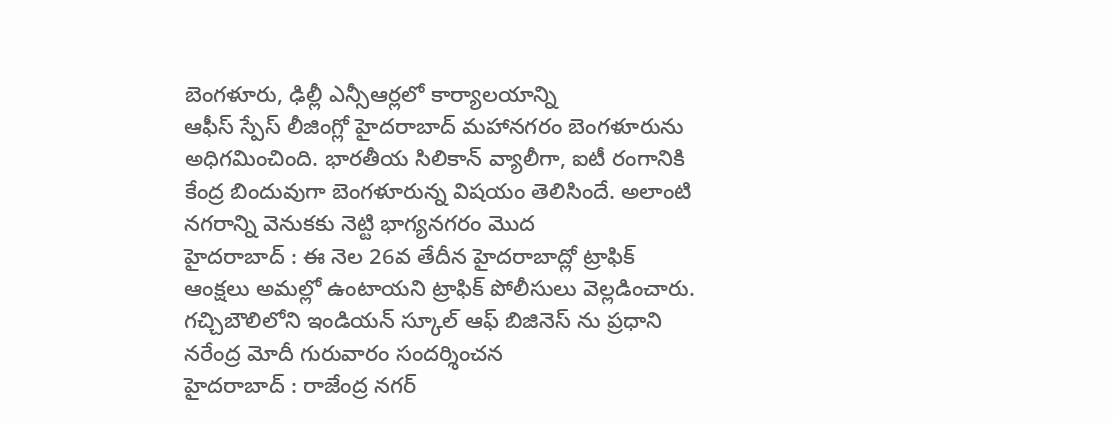బెంగళూరు, ఢిల్లీ ఎన్సీఆర్లలో కార్యాలయాన్ని
ఆఫీస్ స్పేస్ లీజింగ్లో హైదరాబాద్ మహానగరం బెంగళూరును అధిగమించింది. భారతీయ సిలికాన్ వ్యాలీగా, ఐటీ రంగానికి కేంద్ర బిందువుగా బెంగళూరున్న విషయం తెలిసిందే. అలాంటి నగరాన్ని వెనుకకు నెట్టి భాగ్యనగరం మొద
హైదరాబాద్ : ఈ నెల 26వ తేదీన హైదరాబాద్లో ట్రాఫిక్ ఆంక్షలు అమల్లో ఉంటాయని ట్రాఫిక్ పోలీసులు వెల్లడించారు. గచ్చిబౌలిలోని ఇండియన్ స్కూల్ ఆఫ్ బిజినెస్ ను ప్రధాని నరేంద్ర మోదీ గురువారం సందర్శించన
హైదరాబాద్ : రాజేంద్ర నగర్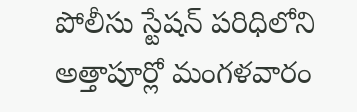పోలీసు స్టేషన్ పరిధిలోని అత్తాపూర్లో మంగళవారం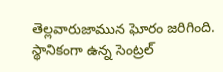తెల్లవారుజామున ఘోరం జరిగింది. స్థానికంగా ఉన్న సెంట్రల్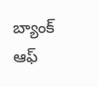బ్యాంక్ ఆఫ్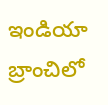ఇండియా బ్రాంచిలో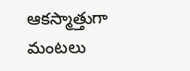ఆకస్మాత్తుగా మంటలు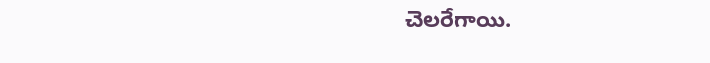చెలరేగాయి.